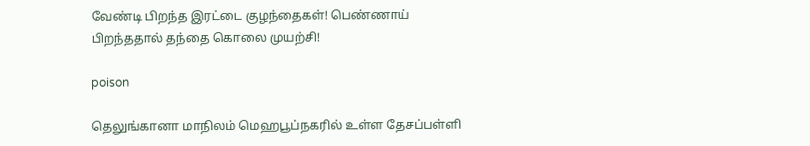வேண்டி பிறந்த இரட்டை குழந்தைகள்! பெண்ணாய் பிறந்ததால் தந்தை கொலை முயற்சி!

poison

தெலுங்கானா மாநிலம் மெஹபூப்நகரில் உள்ள தேசப்பள்ளி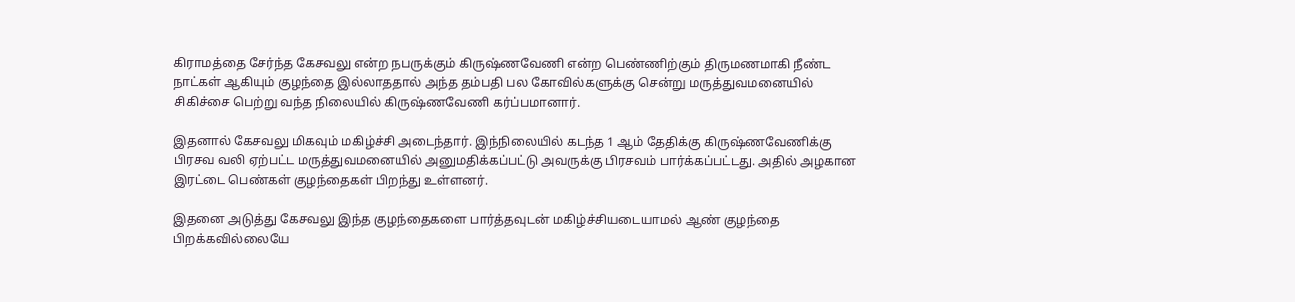கிராமத்தை சேர்ந்த கேசவலு என்ற நபருக்கும் கிருஷ்ணவேணி என்ற பெண்ணிற்கும் திருமணமாகி நீண்ட நாட்கள் ஆகியும் குழந்தை இல்லாததால் அந்த தம்பதி பல கோவில்களுக்கு சென்று மருத்துவமனையில் சிகிச்சை பெற்று வந்த நிலையில் கிருஷ்ணவேணி கர்ப்பமானார்.

இதனால் கேசவலு மிகவும் மகிழ்ச்சி அடைந்தார். இந்நிலையில் கடந்த 1 ஆம் தேதிக்கு கிருஷ்ணவேணிக்கு பிரசவ வலி ஏற்பட்ட மருத்துவமனையில் அனுமதிக்கப்பட்டு அவருக்கு பிரசவம் பார்க்கப்பட்டது. அதில் அழகான இரட்டை பெண்கள் குழந்தைகள் பிறந்து உள்ளனர்.

இதனை அடுத்து கேசவலு இந்த குழந்தைகளை பார்த்தவுடன் மகிழ்ச்சியடையாமல் ஆண் குழந்தை பிறக்கவில்லையே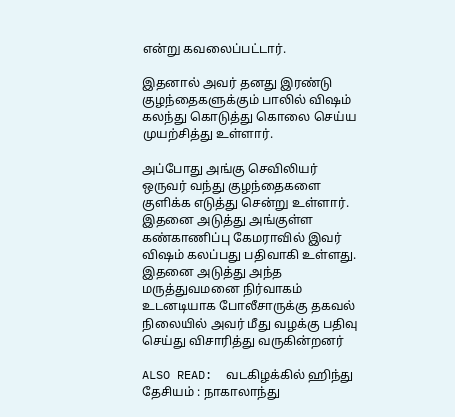என்று கவலைப்பட்டார்.

இதனால் அவர் தனது இரண்டு குழந்தைகளுக்கும் பாலில் விஷம் கலந்து கொடுத்து கொலை செய்ய முயற்சித்து உள்ளார்.

அப்போது அங்கு செவிலியர் ஒருவர் வந்து குழந்தைகளை குளிக்க எடுத்து சென்று உள்ளார். இதனை அடுத்து அங்குள்ள கண்காணிப்பு கேமராவில் இவர் விஷம் கலப்பது பதிவாகி உள்ளது. இதனை அடுத்து அந்த மருத்துவமனை நிர்வாகம் உடனடியாக போலீசாருக்கு தகவல் நிலையில் அவர் மீது வழக்கு பதிவு செய்து விசாரித்து வருகின்றனர்

ALSO READ:  வடகிழக்கில் ஹிந்து தேசியம் : நாகாலாந்து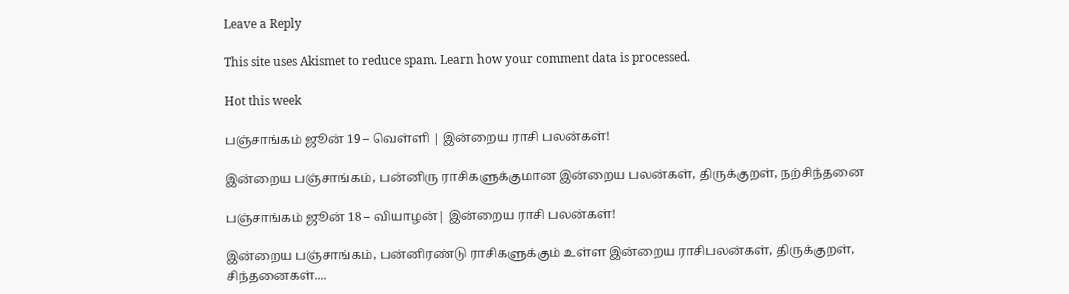Leave a Reply

This site uses Akismet to reduce spam. Learn how your comment data is processed.

Hot this week

பஞ்சாங்கம் ஜூன் 19 – வெள்ளி | இன்றைய ராசி பலன்கள்!

இன்றைய பஞ்சாங்கம், பன்னிரு ராசிகளுக்குமான இன்றைய பலன்கள், திருக்குறள், நற்சிந்தனை

பஞ்சாங்கம் ஜூன் 18 – வியாழன்| இன்றைய ராசி பலன்கள்!

இன்றைய பஞ்சாங்கம், பன்னிரண்டு ராசிகளுக்கும் உள்ள இன்றைய ராசிபலன்கள், திருக்குறள், சிந்தனைகள்....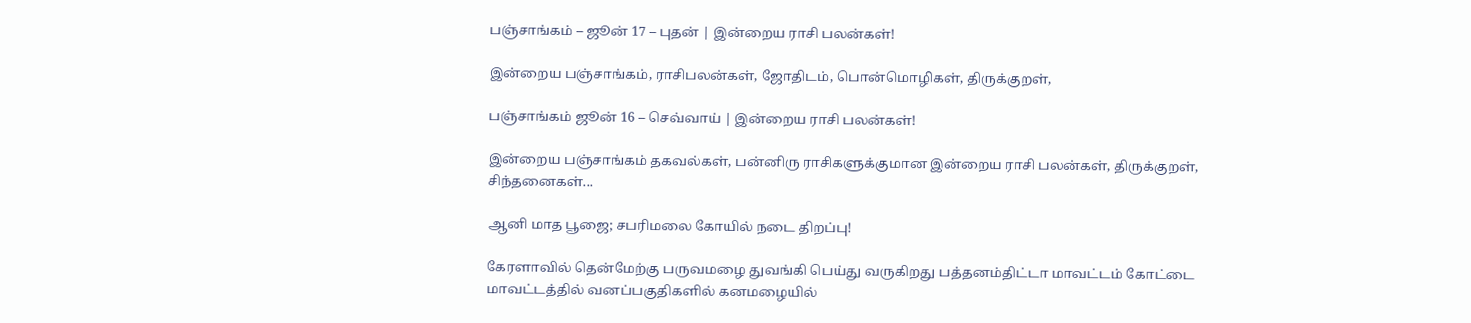பஞ்சாங்கம் – ஜூன் 17 – புதன் | இன்றைய ராசி பலன்கள்!

இன்றைய பஞ்சாங்கம், ராசிபலன்கள், ஜோதிடம், பொன்மொழிகள், திருக்குறள்,

பஞ்சாங்கம் ஜூன் 16 – செவ்வாய் | இன்றைய ராசி பலன்கள்!

இன்றைய பஞ்சாங்கம் தகவல்கள், பன்னிரு ராசிகளுக்குமான இன்றைய ராசி பலன்கள், திருக்குறள், சிந்தனைகள்...

ஆனி மாத பூஜை; சபரிமலை கோயில் நடை திறப்பு!

கேரளாவில் தென்மேற்கு பருவமழை துவங்கி பெய்து வருகிறது பத்தனம்திட்டா மாவட்டம் கோட்டை மாவட்டத்தில் வனப்பகுதிகளில் கனமழையில்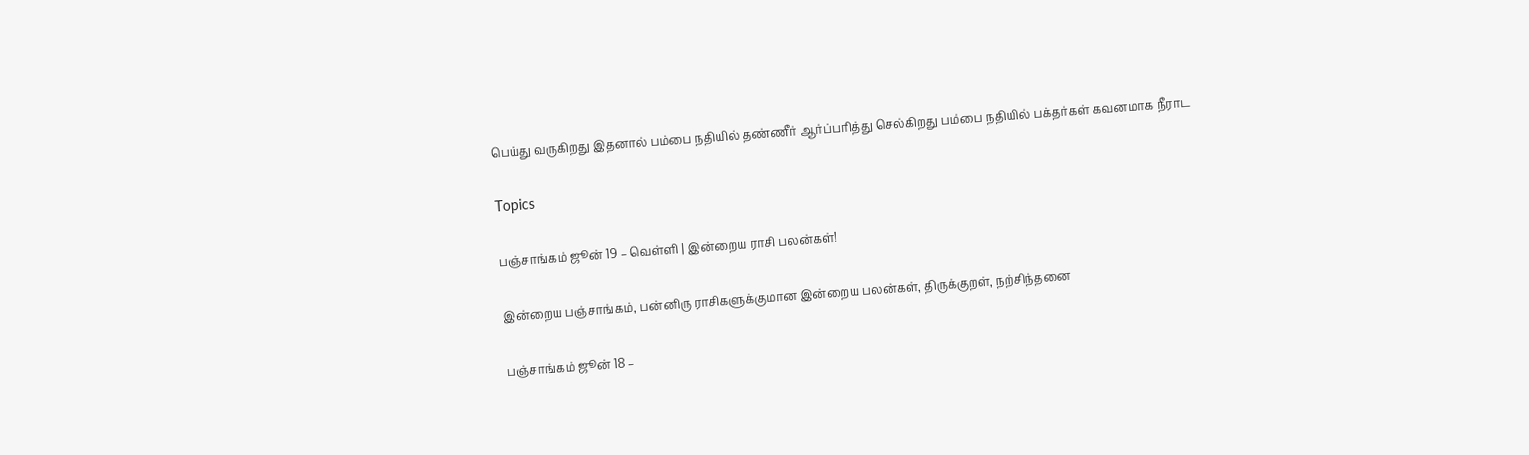பெய்து வருகிறது இதனால் பம்பை நதியில் தண்ணீர் ஆர்ப்பரித்து செல்கிறது பம்பை நதியில் பக்தர்கள் கவனமாக நீராட

Topics

பஞ்சாங்கம் ஜூன் 19 – வெள்ளி | இன்றைய ராசி பலன்கள்!

இன்றைய பஞ்சாங்கம், பன்னிரு ராசிகளுக்குமான இன்றைய பலன்கள், திருக்குறள், நற்சிந்தனை

பஞ்சாங்கம் ஜூன் 18 –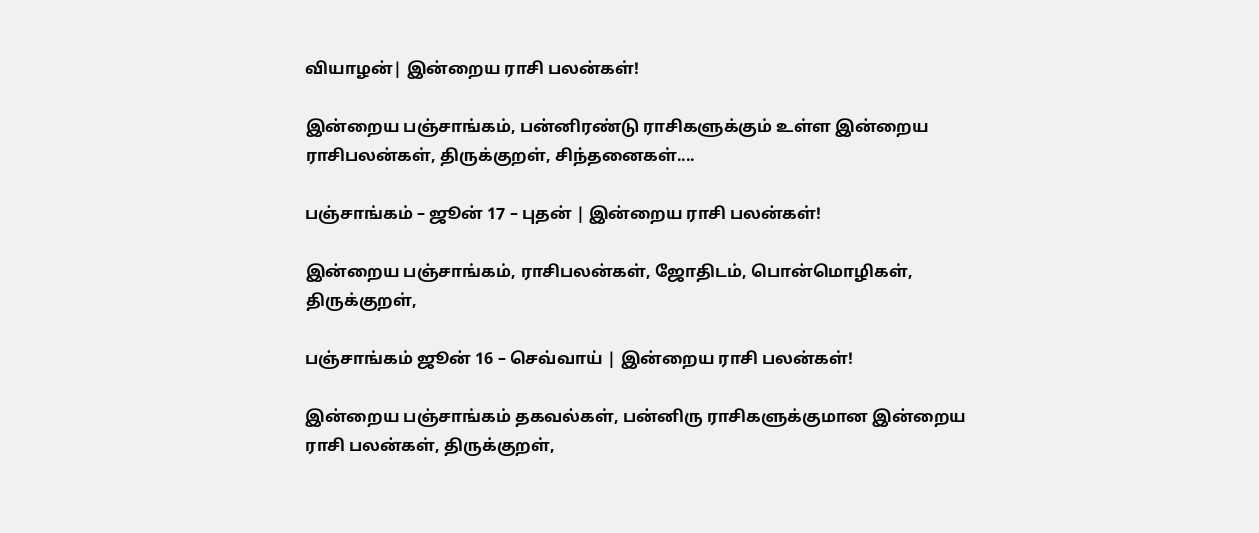வியாழன்| இன்றைய ராசி பலன்கள்!

இன்றைய பஞ்சாங்கம், பன்னிரண்டு ராசிகளுக்கும் உள்ள இன்றைய ராசிபலன்கள், திருக்குறள், சிந்தனைகள்....

பஞ்சாங்கம் – ஜூன் 17 – புதன் | இன்றைய ராசி பலன்கள்!

இன்றைய பஞ்சாங்கம், ராசிபலன்கள், ஜோதிடம், பொன்மொழிகள், திருக்குறள்,

பஞ்சாங்கம் ஜூன் 16 – செவ்வாய் | இன்றைய ராசி பலன்கள்!

இன்றைய பஞ்சாங்கம் தகவல்கள், பன்னிரு ராசிகளுக்குமான இன்றைய ராசி பலன்கள், திருக்குறள்,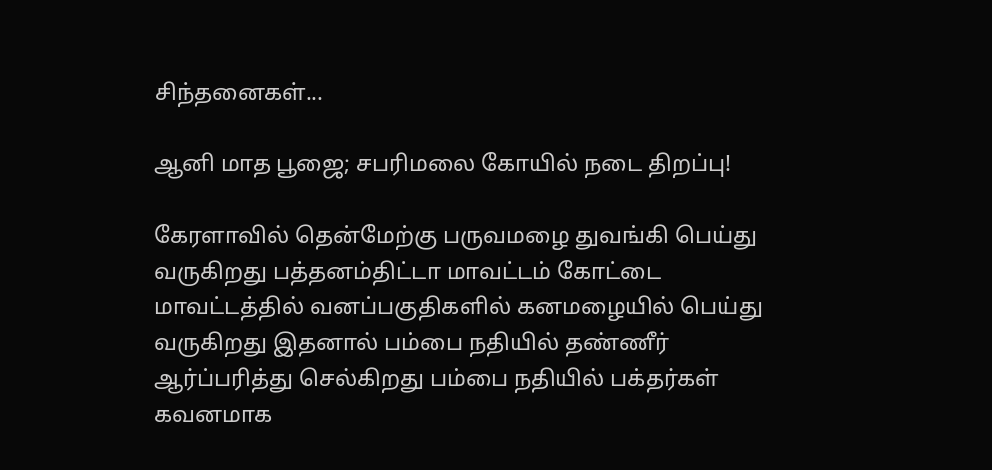சிந்தனைகள்...

ஆனி மாத பூஜை; சபரிமலை கோயில் நடை திறப்பு!

கேரளாவில் தென்மேற்கு பருவமழை துவங்கி பெய்து வருகிறது பத்தனம்திட்டா மாவட்டம் கோட்டை மாவட்டத்தில் வனப்பகுதிகளில் கனமழையில் பெய்து வருகிறது இதனால் பம்பை நதியில் தண்ணீர் ஆர்ப்பரித்து செல்கிறது பம்பை நதியில் பக்தர்கள் கவனமாக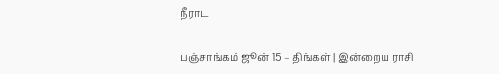நீராட

பஞ்சாங்கம் ஜூன் 15 – திங்கள் | இன்றைய ராசி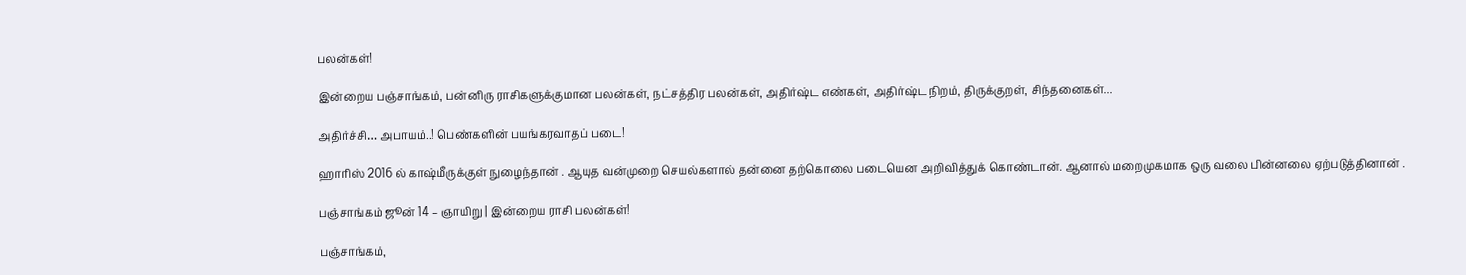பலன்கள்!

இன்றைய பஞ்சாங்கம், பன்னிரு ராசிகளுக்குமான பலன்கள், நட்சத்திர பலன்கள், அதிர்ஷ்ட எண்கள், அதிர்ஷ்ட நிறம், திருக்குறள், சிந்தனைகள்...

அதிர்ச்சி… அபாயம்..! பெண்களின் பயங்கரவாதப் படை!

ஹாரிஸ் 2016 ல் காஷ்மீருக்குள் நுழைந்தான் . ஆயுத வன்முறை செயல்களால் தன்னை தற்கொலை படையென அறிவித்துக் கொண்டான். ஆனால் மறைமுகமாக ஒரு வலை பின்னலை ஏற்படுத்தினான் .

பஞ்சாங்கம் ஜூன் 14 – ஞாயிறு | இன்றைய ராசி பலன்கள்!

பஞ்சாங்கம்,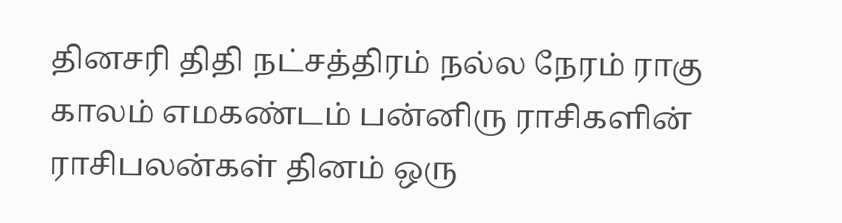தினசரி திதி நட்சத்திரம் நல்ல நேரம் ராகு காலம் எமகண்டம் பன்னிரு ராசிகளின் ராசிபலன்கள் தினம் ஒரு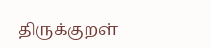திருக்குறள்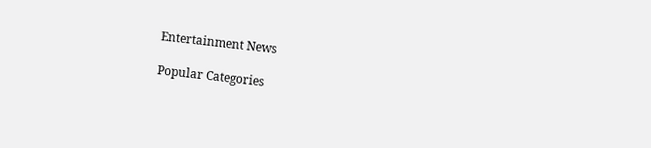Entertainment News

Popular Categories